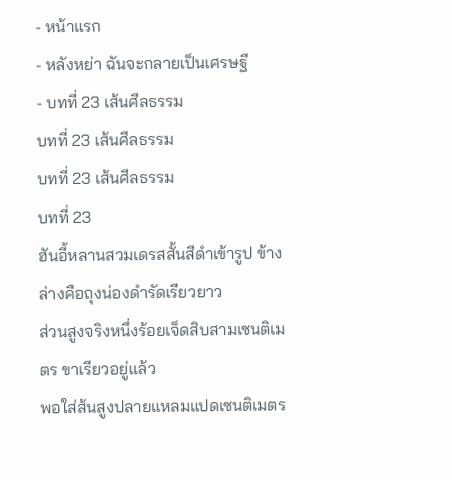- หน้าแรก
- หลังหย่า ฉันจะกลายเป็นเศรษฐี
- บทที่ 23 เส้นศีลธรรม
บทที่ 23 เส้นศีลธรรม
บทที่ 23 เส้นศีลธรรม
บทที่ 23
ฮันอี้หลานสวมเดรสสั้นสีดำเข้ารูป ข้างล่างคือถุงน่องดำรัดเรียวยาว
ส่วนสูงจริงหนึ่งร้อยเจ็ดสิบสามเซนติเมตร ขาเรียวอยู่แล้ว
พอใส่ส้นสูงปลายแหลมแปดเซนติเมตร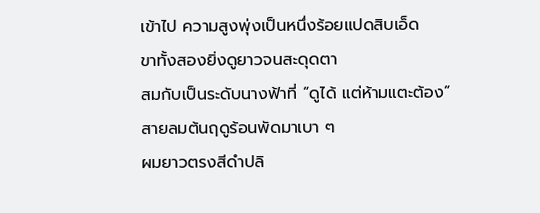เข้าไป ความสูงพุ่งเป็นหนึ่งร้อยแปดสิบเอ็ด
ขาทั้งสองยิ่งดูยาวจนสะดุดตา
สมกับเป็นระดับนางฟ้าที่ “ดูได้ แต่ห้ามแตะต้อง”
สายลมต้นฤดูร้อนพัดมาเบา ๆ
ผมยาวตรงสีดำปลิ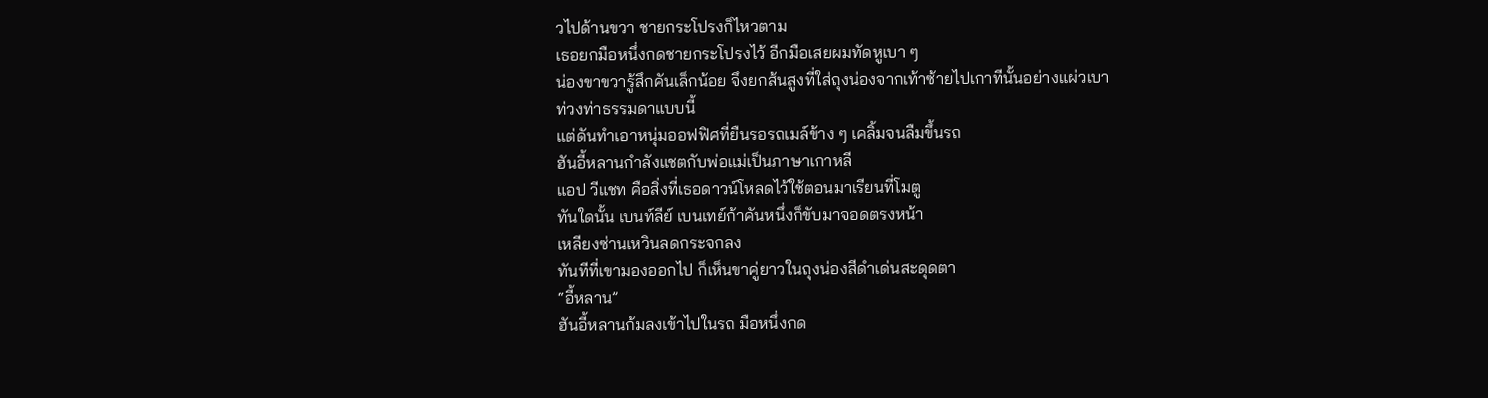วไปด้านขวา ชายกระโปรงก็ไหวตาม
เธอยกมือหนึ่งกดชายกระโปรงไว้ อีกมือเสยผมทัดหูเบา ๆ
น่องขาขวารู้สึกคันเล็กน้อย จึงยกส้นสูงที่ใส่ถุงน่องจากเท้าซ้ายไปเกาทีนั้นอย่างแผ่วเบา
ท่วงท่าธรรมดาแบบนี้
แต่ดันทำเอาหนุ่มออฟฟิศที่ยืนรอรถเมล์ข้าง ๆ เคลิ้มจนลืมขึ้นรถ
ฮันอี้หลานกำลังแชตกับพ่อแม่เป็นภาษาเกาหลี
แอป วีแชท คือสิ่งที่เธอดาวน์โหลดไว้ใช้ตอนมาเรียนที่โมตู
ทันใดนั้น เบนท์ลีย์ เบนเทย์ก้าคันหนึ่งก็ขับมาจอดตรงหน้า
เหลียงซ่านเหวินลดกระจกลง
ทันทีที่เขามองออกไป ก็เห็นขาคู่ยาวในถุงน่องสีดำเด่นสะดุดตา
“อี้หลาน”
ฮันอี้หลานก้มลงเข้าไปในรถ มือหนึ่งกด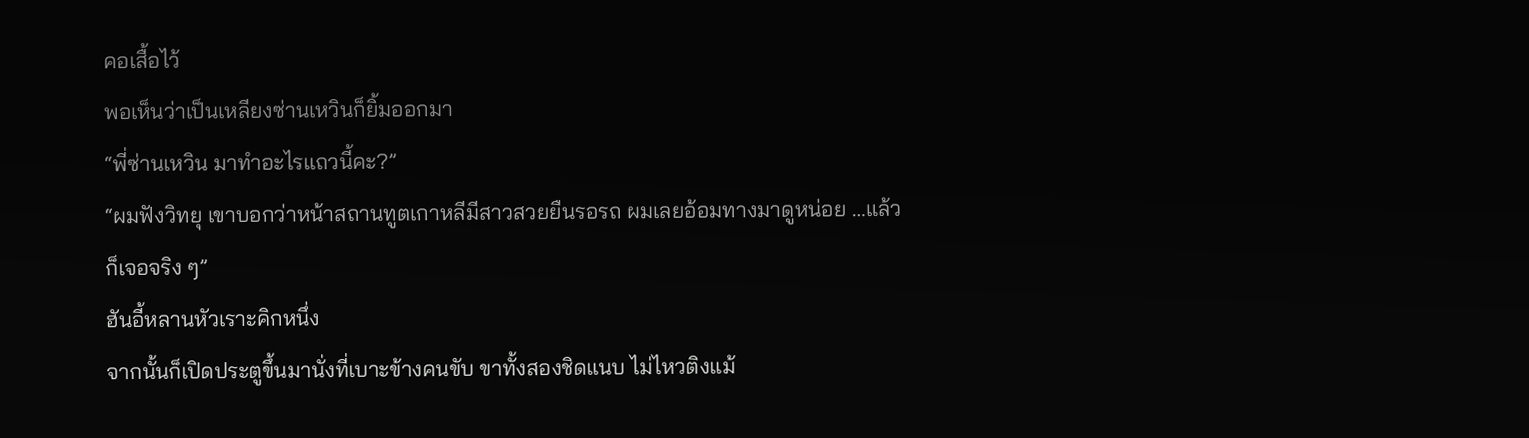คอเสื้อไว้
พอเห็นว่าเป็นเหลียงซ่านเหวินก็ยิ้มออกมา
“พี่ซ่านเหวิน มาทำอะไรแถวนี้คะ?”
“ผมฟังวิทยุ เขาบอกว่าหน้าสถานทูตเกาหลีมีสาวสวยยืนรอรถ ผมเลยอ้อมทางมาดูหน่อย …แล้วก็เจอจริง ๆ”
ฮันอี้หลานหัวเราะคิกหนึ่ง
จากนั้นก็เปิดประตูขึ้นมานั่งที่เบาะข้างคนขับ ขาทั้งสองชิดแนบ ไม่ไหวติงแม้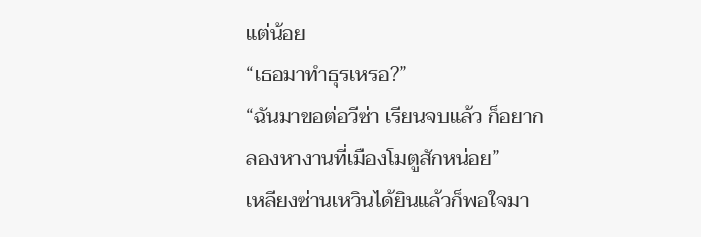แต่น้อย
“เธอมาทำธุรเหรอ?”
“ฉันมาขอต่อวีซ่า เรียนจบแล้ว ก็อยากลองหางานที่เมืองโมตูสักหน่อย”
เหลียงซ่านเหวินได้ยินแล้วก็พอใจมา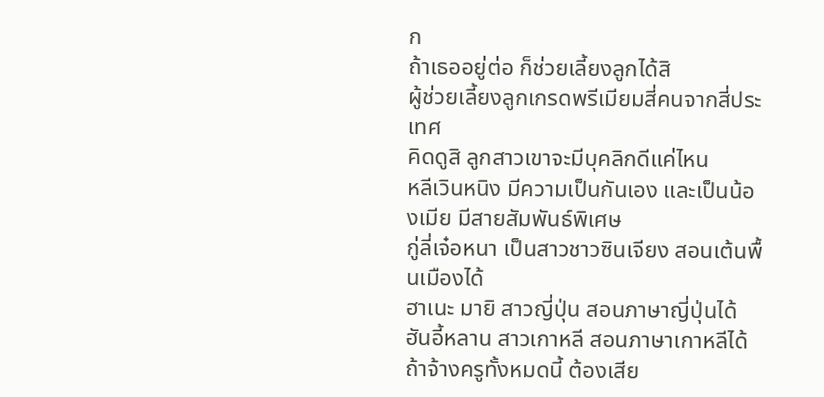ก
ถ้าเธออยู่ต่อ ก็ช่วยเลี้ยงลูกได้สิ
ผู้ช่วยเลี้ยงลูกเกรดพรีเมียมสี่คนจากสี่ประเทศ
คิดดูสิ ลูกสาวเขาจะมีบุคลิกดีแค่ไหน
หลีเวินหนิง มีความเป็นกันเอง และเป็นน้องเมีย มีสายสัมพันธ์พิเศษ
กู่ลี่เจ๋อหนา เป็นสาวชาวซินเจียง สอนเต้นพื้นเมืองได้
ฮาเนะ มายิ สาวญี่ปุ่น สอนภาษาญี่ปุ่นได้
ฮันอี้หลาน สาวเกาหลี สอนภาษาเกาหลีได้
ถ้าจ้างครูทั้งหมดนี้ ต้องเสีย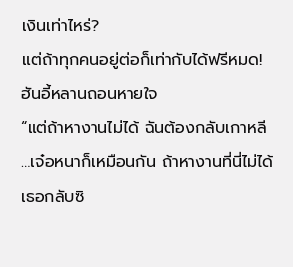เงินเท่าไหร่?
แต่ถ้าทุกคนอยู่ต่อก็เท่ากับได้ฟรีหมด!
ฮันอี้หลานถอนหายใจ
“แต่ถ้าหางานไม่ได้ ฉันต้องกลับเกาหลี …เจ๋อหนาก็เหมือนกัน ถ้าหางานที่นี่ไม่ได้ เธอกลับซิ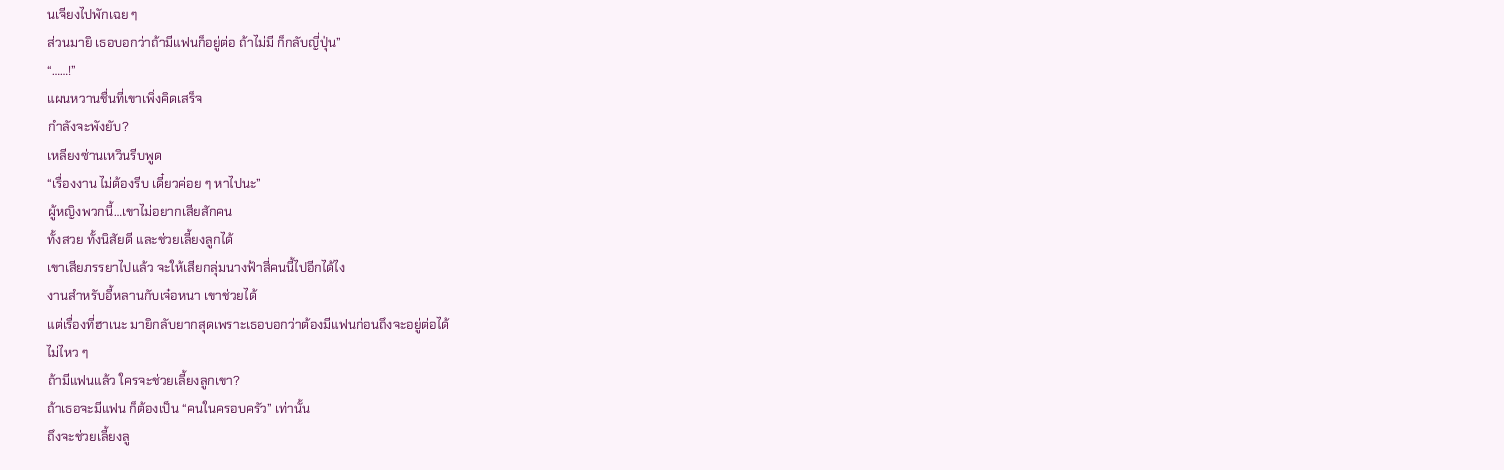นเจียงไปพักเฉย ๆ
ส่วนมายิ เธอบอกว่าถ้ามีแฟนก็อยู่ต่อ ถ้าไม่มี ก็กลับญี่ปุ่น”
“……!”
แผนหวานชื่นที่เขาเพิ่งคิดเสร็จ
กำลังจะพังยับ?
เหลียงซ่านเหวินรีบพูด
“เรื่องงาน ไม่ต้องรีบ เดี๋ยวค่อย ๆ หาไปนะ”
ผู้หญิงพวกนี้…เขาไม่อยากเสียสักคน
ทั้งสวย ทั้งนิสัยดี และช่วยเลี้ยงลูกได้
เขาเสียภรรยาไปแล้ว จะให้เสียกลุ่มนางฟ้าสี่คนนี้ไปอีกได้ไง
งานสำหรับอี้หลานกับเจ๋อหนา เขาช่วยได้
แต่เรื่องที่ฮาเนะ มายิกลับยากสุดเพราะเธอบอกว่าต้องมีแฟนก่อนถึงจะอยู่ต่อได้
ไม่ไหว ๆ
ถ้ามีแฟนแล้ว ใครจะช่วยเลี้ยงลูกเขา?
ถ้าเธอจะมีแฟน ก็ต้องเป็น “คนในครอบครัว” เท่านั้น
ถึงจะช่วยเลี้ยงลู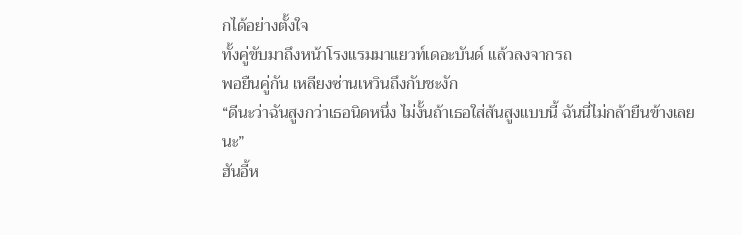กได้อย่างตั้งใจ
ทั้งคู่ขับมาถึงหน้าโรงแรมมาแยวท์เดอะบันด์ แล้วลงจากรถ
พอยืนคู่กัน เหลียงซ่านเหวินถึงกับชะงัก
“ดีนะว่าฉันสูงกว่าเธอนิดหนึ่ง ไม่งั้นถ้าเธอใส่ส้นสูงแบบนี้ ฉันนี่ไม่กล้ายืนข้างเลยนะ”
ฮันอี้ห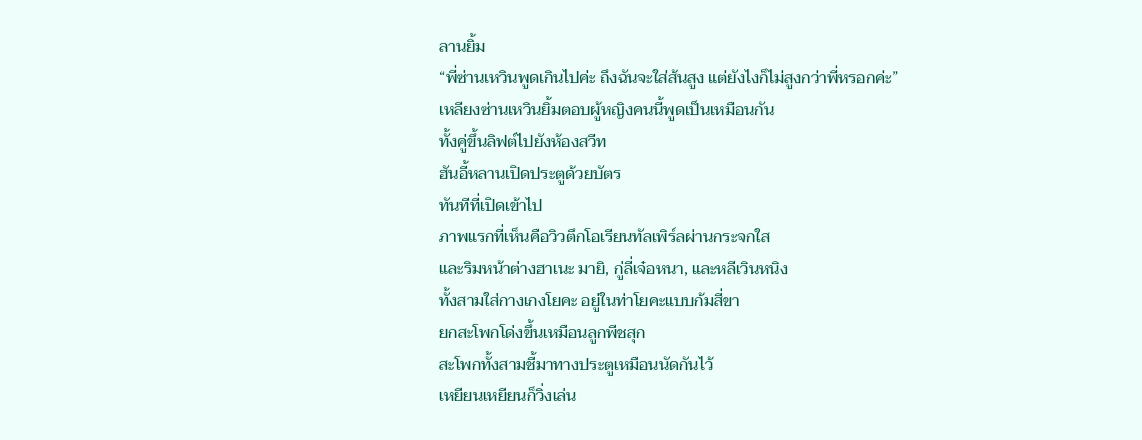ลานยิ้ม
“พี่ซ่านเหวินพูดเกินไปค่ะ ถึงฉันจะใส่ส้นสูง แต่ยังไงก็ไม่สูงกว่าพี่หรอกค่ะ”
เหลียงซ่านเหวินยิ้มตอบผู้หญิงคนนี้พูดเป็นเหมือนกัน
ทั้งคู่ขึ้นลิฟต์ไปยังห้องสวีท
ฮันอี้หลานเปิดประตูด้วยบัตร
ทันทีที่เปิดเข้าไป
ภาพแรกที่เห็นคือวิวตึกโอเรียนทัลเพิร์ลผ่านกระจกใส
และริมหน้าต่างฮาเนะ มายิ, กู่ลี่เจ๋อหนา, และหลีเวินหนิง
ทั้งสามใส่กางเกงโยคะ อยู่ในท่าโยคะแบบก้มสี่ขา
ยกสะโพกโด่งขึ้นเหมือนลูกพีชสุก
สะโพกทั้งสามชี้มาทางประตูเหมือนนัดกันไว้
เหยียนเหยียนก็วิ่งเล่น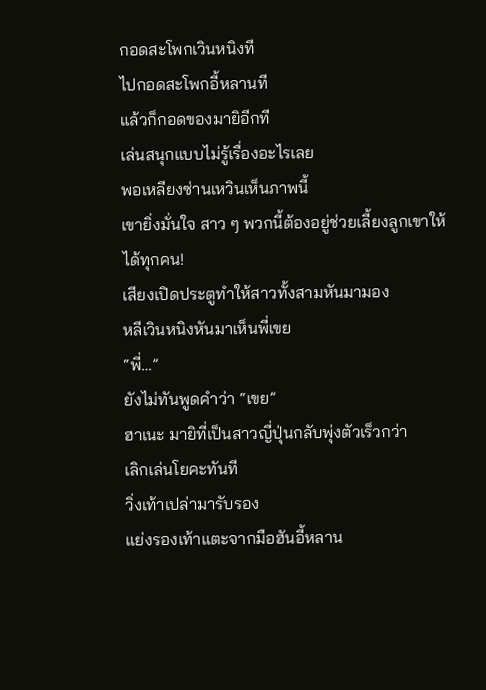กอดสะโพกเวินหนิงที
ไปกอดสะโพกอี้หลานที
แล้วก็กอดของมายิอีกที
เล่นสนุกแบบไม่รู้เรื่องอะไรเลย
พอเหลียงซ่านเหวินเห็นภาพนี้
เขายิ่งมั่นใจ สาว ๆ พวกนี้ต้องอยู่ช่วยเลี้ยงลูกเขาให้ได้ทุกคน!
เสียงเปิดประตูทำให้สาวทั้งสามหันมามอง
หลีเวินหนิงหันมาเห็นพี่เขย
“พี่…”
ยังไม่ทันพูดคำว่า “เขย”
ฮาเนะ มายิที่เป็นสาวญี่ปุ่นกลับพุ่งตัวเร็วกว่า
เลิกเล่นโยคะทันที
วิ่งเท้าเปล่ามารับรอง
แย่งรองเท้าแตะจากมือฮันอี้หลาน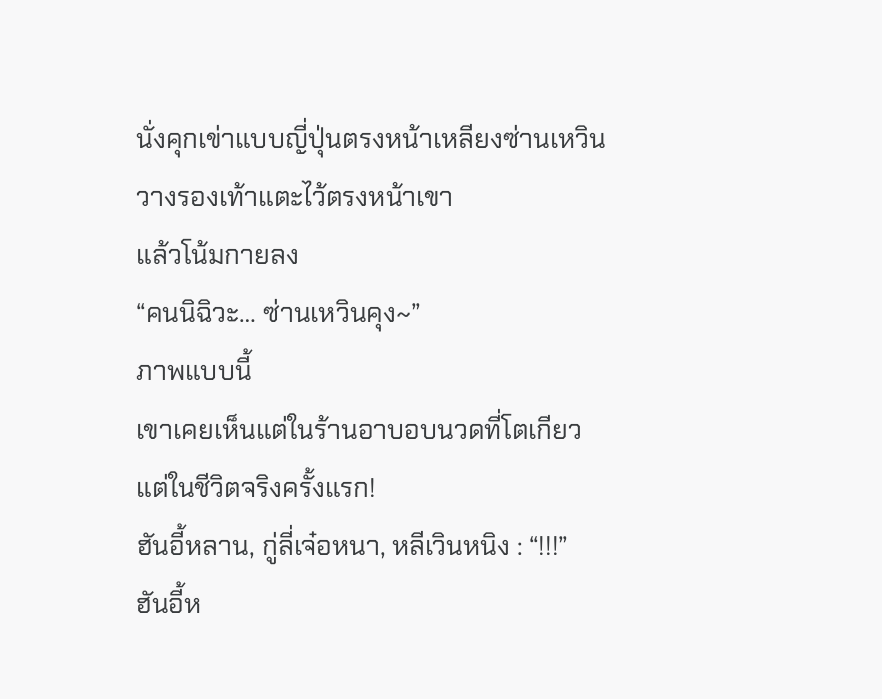นั่งคุกเข่าแบบญี่ปุ่นตรงหน้าเหลียงซ่านเหวิน
วางรองเท้าแตะไว้ตรงหน้าเขา
แล้วโน้มกายลง
“คนนิฉิวะ… ซ่านเหวินคุง~”
ภาพแบบนี้
เขาเคยเห็นแต่ในร้านอาบอบนวดที่โตเกียว
แต่ในชีวิตจริงครั้งแรก!
ฮันอี้หลาน, กู่ลี่เจ๋อหนา, หลีเวินหนิง : “!!!”
ฮันอี้ห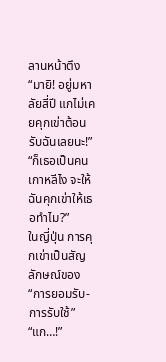ลานหน้าตึง “มายิ! อยู่มหาลัยสี่ปี แกไม่เคยคุกเข่าต้อนรับฉันเลยนะ!”
“ก็เธอเป็นคนเกาหลีไง จะให้ฉันคุกเข่าให้เธอทำไม?”
ในญี่ปุ่น การคุกเข่าเป็นสัญลักษณ์ของ “การยอมรับ-การรับใช้”
“แก…!”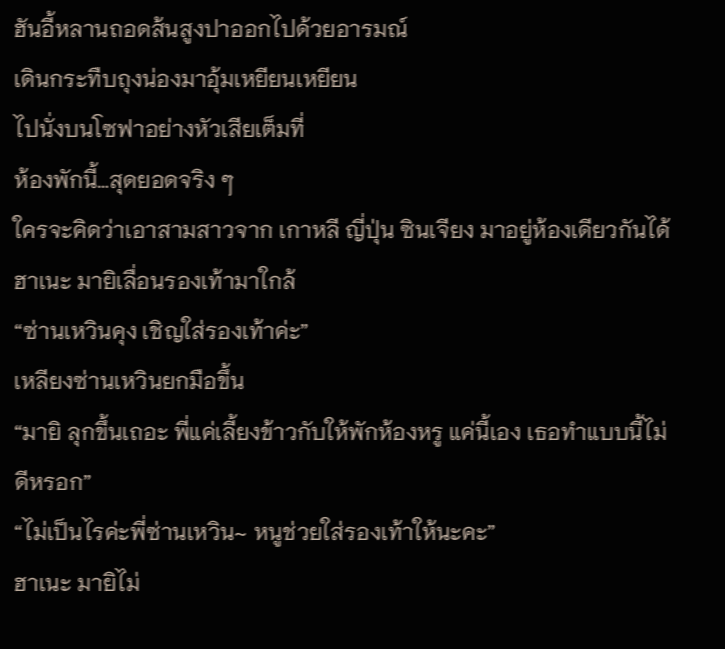ฮันอี้หลานถอดส้นสูงปาออกไปด้วยอารมณ์
เดินกระทืบถุงน่องมาอุ้มเหยียนเหยียน
ไปนั่งบนโซฟาอย่างหัวเสียเต็มที่
ห้องพักนี้…สุดยอดจริง ๆ
ใครจะคิดว่าเอาสามสาวจาก เกาหลี ญี่ปุ่น ซินเจียง มาอยู่ห้องเดียวกันได้
ฮาเนะ มายิเลื่อนรองเท้ามาใกล้
“ซ่านเหวินคุง เชิญใส่รองเท้าค่ะ”
เหลียงซ่านเหวินยกมือขึ้น
“มายิ ลุกขึ้นเถอะ พี่แค่เลี้ยงข้าวกับให้พักห้องหรู แค่นี้เอง เธอทำแบบนี้ไม่ดีหรอก”
“ไม่เป็นไรค่ะพี่ซ่านเหวิน~ หนูช่วยใส่รองเท้าให้นะคะ”
ฮาเนะ มายิไม่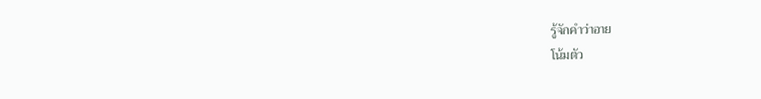รู้จักคำว่าอาย
โน้มตัว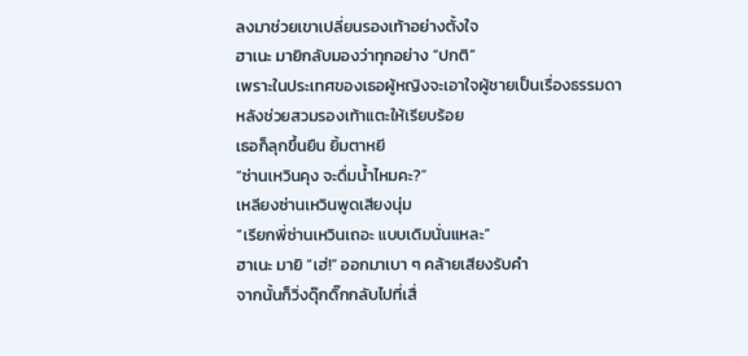ลงมาช่วยเขาเปลี่ยนรองเท้าอย่างตั้งใจ
ฮาเนะ มายิกลับมองว่าทุกอย่าง “ปกติ”
เพราะในประเทศของเธอผู้หญิงจะเอาใจผู้ชายเป็นเรื่องธรรมดา
หลังช่วยสวมรองเท้าแตะให้เรียบร้อย
เธอก็ลุกขึ้นยืน ยิ้มตาหยี
“ซ่านเหวินคุง จะดื่มน้ำไหมคะ?”
เหลียงซ่านเหวินพูดเสียงนุ่ม
“เรียกพี่ซ่านเหวินเถอะ แบบเดิมนั่นแหละ”
ฮาเนะ มายิ “เฮ่!” ออกมาเบา ๆ คล้ายเสียงรับคำ
จากนั้นก็วิ่งดุ๊กดิ๊กกลับไปที่เสื่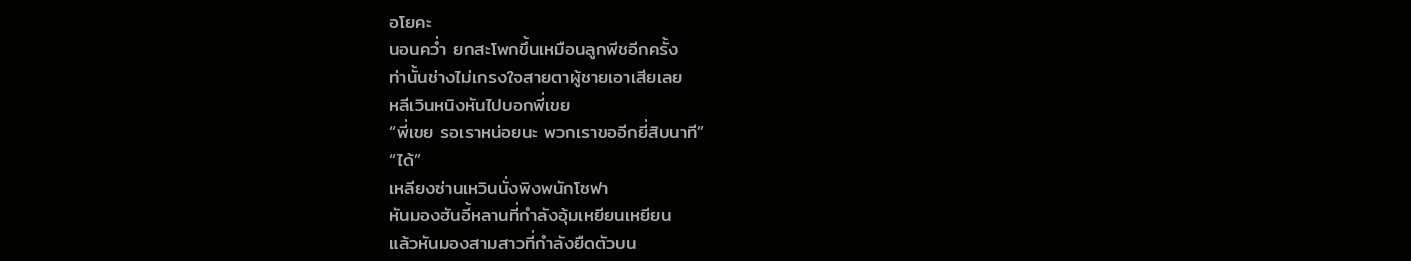อโยคะ
นอนคว่ำ ยกสะโพกขึ้นเหมือนลูกพีชอีกครั้ง
ท่านั้นช่างไม่เกรงใจสายตาผู้ชายเอาเสียเลย
หลีเวินหนิงหันไปบอกพี่เขย
“พี่เขย รอเราหน่อยนะ พวกเราขออีกยี่สิบนาที”
“ได้”
เหลียงซ่านเหวินนั่งพิงพนักโซฟา
หันมองฮันอี้หลานที่กำลังอุ้มเหยียนเหยียน
แล้วหันมองสามสาวที่กำลังยืดตัวบน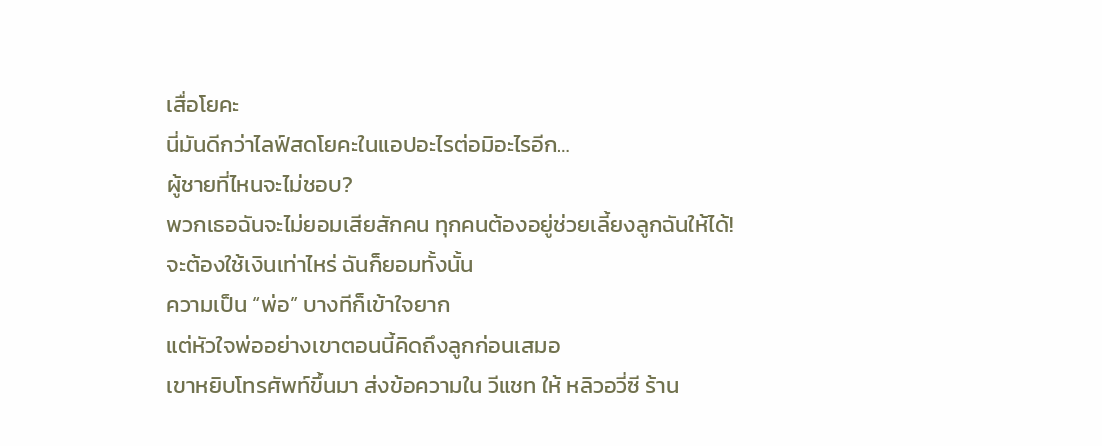เสื่อโยคะ
นี่มันดีกว่าไลฟ์สดโยคะในแอปอะไรต่อมิอะไรอีก…
ผู้ชายที่ไหนจะไม่ชอบ?
พวกเธอฉันจะไม่ยอมเสียสักคน ทุกคนต้องอยู่ช่วยเลี้ยงลูกฉันให้ได้!
จะต้องใช้เงินเท่าไหร่ ฉันก็ยอมทั้งนั้น
ความเป็น “พ่อ” บางทีก็เข้าใจยาก
แต่หัวใจพ่ออย่างเขาตอนนี้คิดถึงลูกก่อนเสมอ
เขาหยิบโทรศัพท์ขึ้นมา ส่งข้อความใน วีแชท ให้ หลิวอวี่ซี ร้าน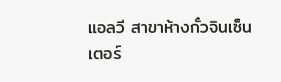แอลวี สาขาห้างกั๋วจินเซ็นเตอร์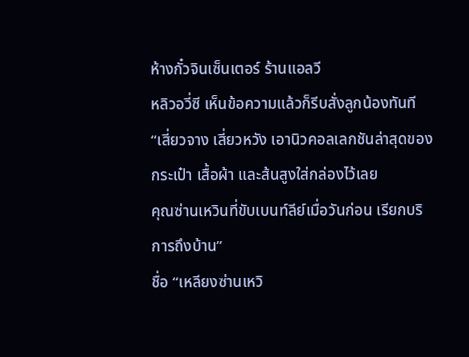ห้างกั๋วจินเซ็นเตอร์ ร้านแอลวี
หลิวอวี่ซี เห็นข้อความแล้วก็รีบสั่งลูกน้องทันที
“เสี่ยวจาง เสี่ยวหวัง เอานิวคอลเลกชันล่าสุดของกระเป๋า เสื้อผ้า และส้นสูงใส่กล่องไว้เลย
คุณซ่านเหวินที่ขับเบนท์ลีย์เมื่อวันก่อน เรียกบริการถึงบ้าน”
ชื่อ “เหลียงซ่านเหวิ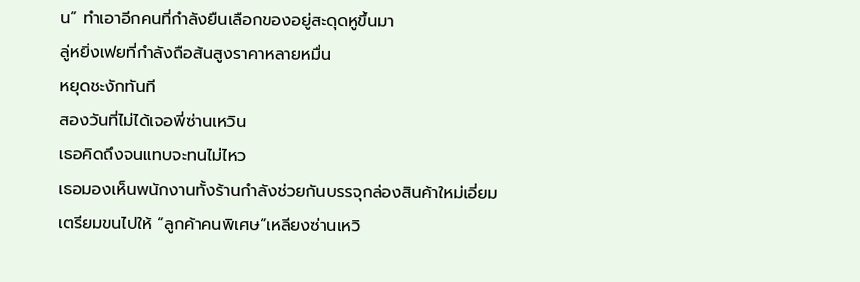น” ทำเอาอีกคนที่กำลังยืนเลือกของอยู่สะดุดหูขึ้นมา
ลู่หยิ่งเฟยที่กำลังถือส้นสูงราคาหลายหมื่น
หยุดชะงักทันที
สองวันที่ไม่ได้เจอพี่ซ่านเหวิน
เธอคิดถึงจนแทบจะทนไม่ไหว
เธอมองเห็นพนักงานทั้งร้านกำลังช่วยกันบรรจุกล่องสินค้าใหม่เอี่ยม
เตรียมขนไปให้ “ลูกค้าคนพิเศษ”เหลียงซ่านเหวิ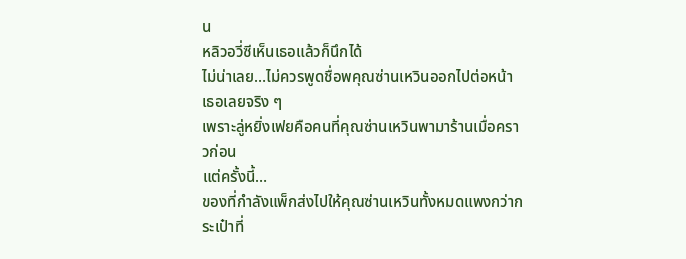น
หลิวอวี่ซีเห็นเธอแล้วก็นึกได้
ไม่น่าเลย…ไม่ควรพูดชื่อพคุณซ่านเหวินออกไปต่อหน้าเธอเลยจริง ๆ
เพราะลู่หยิ่งเฟยคือคนที่คุณซ่านเหวินพามาร้านเมื่อคราวก่อน
แต่ครั้งนี้…
ของที่กำลังแพ็กส่งไปให้คุณซ่านเหวินทั้งหมดแพงกว่ากระเป๋าที่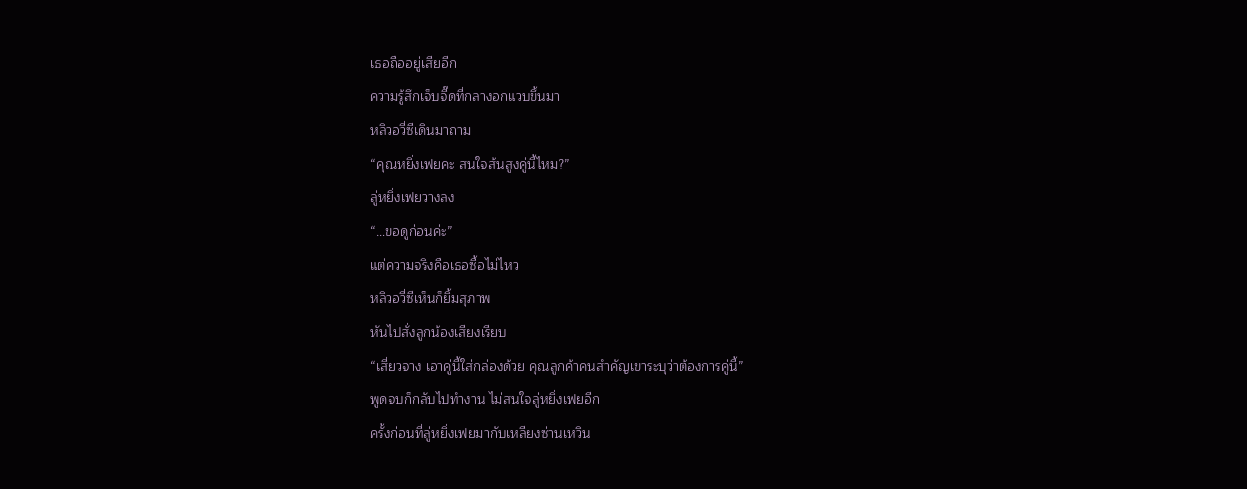เธอถืออยู่เสียอีก
ความรู้สึกเจ็บจี๊ดที่กลางอกแวบขึ้นมา
หลิวอวี่ซีเดินมาถาม
“คุณหยิ่งเฟยคะ สนใจส้นสูงคู่นี้ไหม?”
ลู่หยิ่งเฟยวางลง
“…ขอดูก่อนค่ะ”
แต่ความจริงคือเธอซื้อไม่ไหว
หลิวอวี่ซีเห็นก็ยิ้มสุภาพ
หันไปสั่งลูกน้องเสียงเรียบ
“เสี่ยวจาง เอาคู่นี้ใส่กล่องด้วย คุณลูกค้าคนสำคัญเขาระบุว่าต้องการคู่นี้”
พูดจบก็กลับไปทำงาน ไม่สนใจลู่หยิ่งเฟยอีก
ครั้งก่อนที่ลู่หยิ่งเฟยมากับเหลียงซ่านเหวิน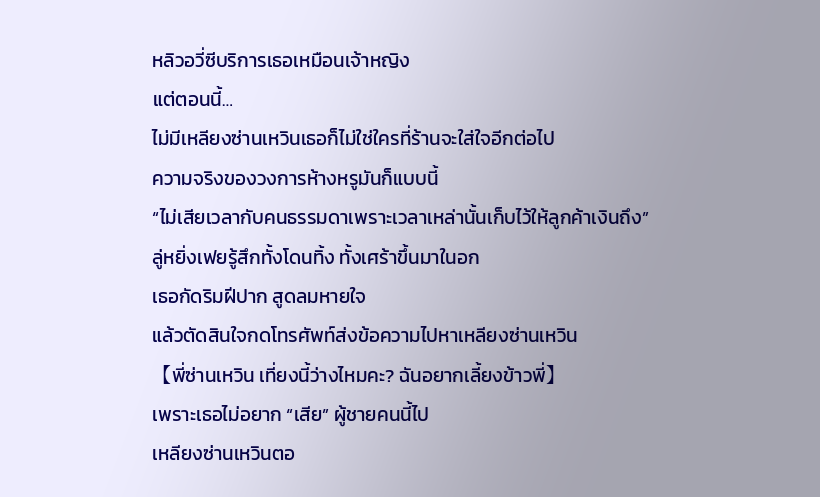หลิวอวี่ซีบริการเธอเหมือนเจ้าหญิง
แต่ตอนนี้…
ไม่มีเหลียงซ่านเหวินเธอก็ไม่ใช่ใครที่ร้านจะใส่ใจอีกต่อไป
ความจริงของวงการห้างหรูมันก็แบบนี้
“ไม่เสียเวลากับคนธรรมดาเพราะเวลาเหล่านั้นเก็บไว้ให้ลูกค้าเงินถึง”
ลู่หยิ่งเฟยรู้สึกทั้งโดนทิ้ง ทั้งเศร้าขึ้นมาในอก
เธอกัดริมฝีปาก สูดลมหายใจ
แล้วตัดสินใจกดโทรศัพท์ส่งข้อความไปหาเหลียงซ่านเหวิน
【พี่ซ่านเหวิน เที่ยงนี้ว่างไหมคะ? ฉันอยากเลี้ยงข้าวพี่】
เพราะเธอไม่อยาก “เสีย” ผู้ชายคนนี้ไป
เหลียงซ่านเหวินตอ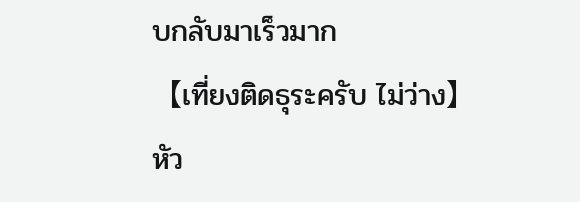บกลับมาเร็วมาก
【เที่ยงติดธุระครับ ไม่ว่าง】
หัว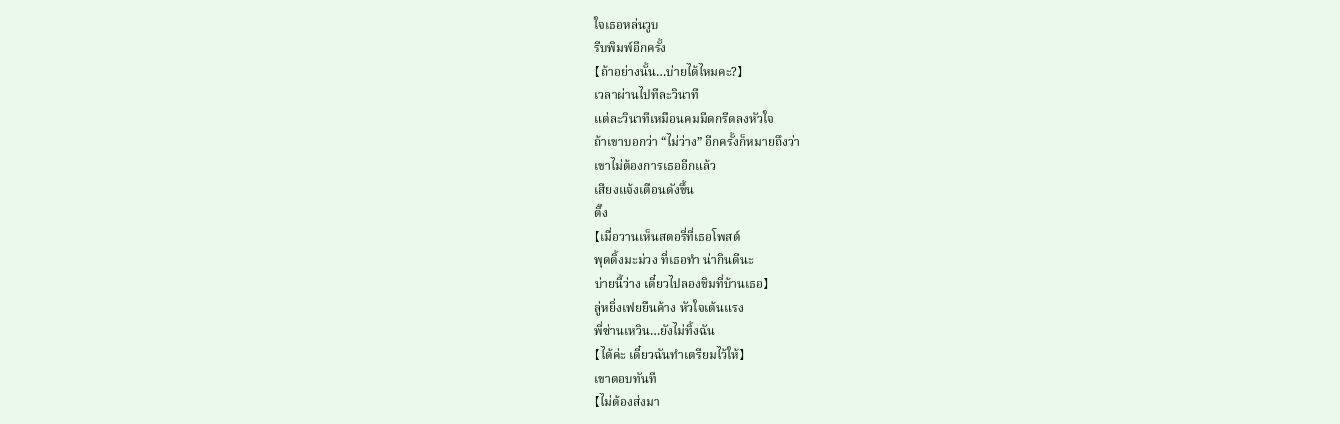ใจเธอหล่นวูบ
รีบพิมพ์อีกครั้ง
【ถ้าอย่างนั้น…บ่ายได้ไหมคะ?】
เวลาผ่านไปทีละวินาที
แต่ละวินาทีเหมือนคมมีดกรีดลงหัวใจ
ถ้าเขาบอกว่า “ไม่ว่าง” อีกครั้งก็หมายถึงว่า
เขาไม่ต้องการเธออีกแล้ว
เสียงแจ้งเตือนดังขึ้น
ติ๊ง
【เมื่อวานเห็นสตอรี่ที่เธอโพสต์
พุดดิ้งมะม่วง ที่เธอทำ น่ากินดีนะ
บ่ายนี้ว่าง เดี๋ยวไปลองชิมที่บ้านเธอ】
ลู่หยิ่งเฟยยืนค้าง หัวใจเต้นแรง
พี่ซ่านเหวิน…ยังไม่ทิ้งฉัน
【ได้ค่ะ เดี๋ยวฉันทำเตรียมไว้ให้】
เขาตอบทันที
【ไม่ต้องส่งมา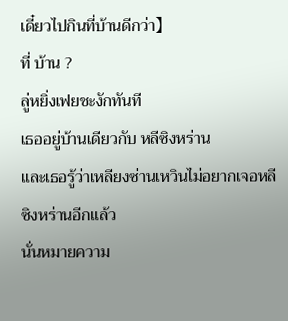เดี๋ยวไปกินที่บ้านดีกว่า】
ที่ บ้าน ?
ลู่หยิ่งเฟยชะงักทันที
เธออยู่บ้านเดียวกับ หลีซิงหร่าน
และเธอรู้ว่าเหลียงซ่านเหวินไม่อยากเจอหลีซิงหร่านอีกแล้ว
นั่นหมายความ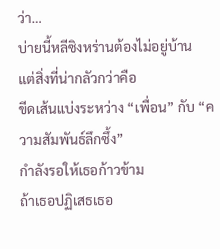ว่า…
บ่ายนี้หลีซิงหร่านต้องไม่อยู่บ้าน
แต่สิ่งที่น่ากลัวกว่าคือ
ขีดเส้นแบ่งระหว่าง “เพื่อน” กับ “ความสัมพันธ์ลึกซึ้ง”
กำลังรอให้เธอก้าวข้าม
ถ้าเธอปฏิเสธเธอ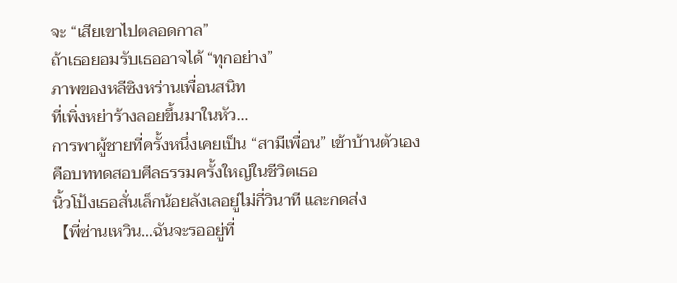จะ “เสียเขาไปตลอดกาล”
ถ้าเธอยอมรับเธออาจได้ “ทุกอย่าง”
ภาพของหลีซิงหร่านเพื่อนสนิท
ที่เพิ่งหย่าร้างลอยขึ้นมาในหัว…
การพาผู้ชายที่ครั้งหนึ่งเคยเป็น “สามีเพื่อน” เข้าบ้านตัวเอง
คือบททดสอบศีลธรรมครั้งใหญ่ในชีวิตเธอ
นิ้วโป้งเธอสั่นเล็กน้อยลังเลอยู่ไม่กี่วินาที และกดส่ง
【พี่ซ่านเหวิน…ฉันจะรออยู่ที่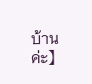บ้านค่ะ】